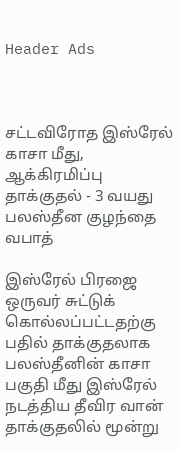Header Ads



சட்டவிரோத இஸ்ரேல் காசா மீது, ஆக்கிரமிப்பு தாக்குதல் - 3 வயது பலஸ்தீன குழந்தை வபாத்

இஸ்ரேல் பிரஜை ஒருவர் சுட்டுக் கொல்லப்பட்டதற்கு பதில் தாக்குதலாக பலஸ்தீனின் காசா பகுதி மீது இஸ்ரேல் நடத்திய தீவிர வான் தாக்குதலில் மூன்று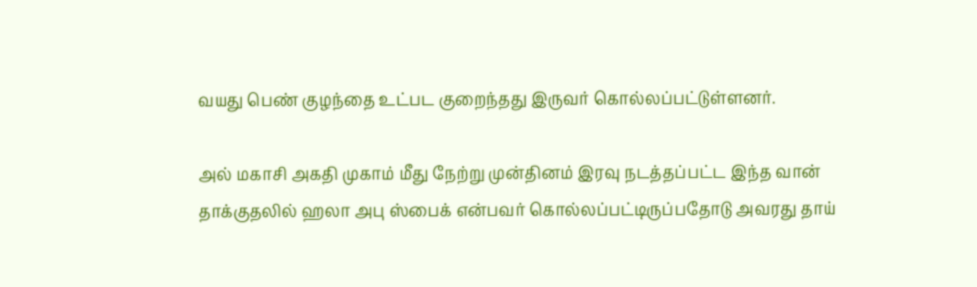வயது பெண் குழந்தை உட்பட குறைந்தது இருவர் கொல்லப்பட்டுள்ளனர்.

அல் மகாசி அகதி முகாம் மீது நேற்று முன்தினம் இரவு நடத்தப்பட்ட இந்த வான் தாக்குதலில் ஹலா அபு ஸ்பைக் என்பவர் கொல்லப்பட்டிருப்பதோடு அவரது தாய்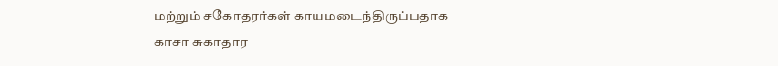மற்றும் சகோதரர்கள் காயமடைந்திருப்பதாக காசா சுகாதார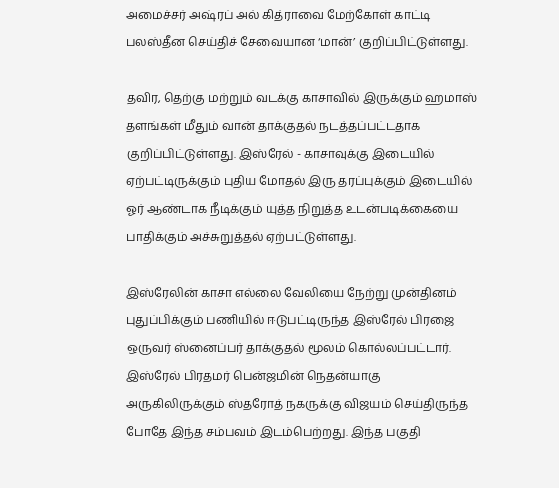அமைச்சர் அஷ்ரப் அல் கித்ராவை மேற்கோள் காட்டி பலஸ்தீன செய்திச் சேவையான ‘மான்’ குறிப்பிட்டுள்ளது.

தவிர, தெற்கு மற்றும் வடக்கு காசாவில் இருக்கும் ஹமாஸ் தளங்கள் மீதும் வான் தாக்குதல் நடத்தப்பட்டதாக குறிப்பிட்டுள்ளது. இஸ்ரேல் - காசாவுக்கு இடையில் ஏற்பட்டிருக்கும் புதிய மோதல் இரு தரப்புக்கும் இடையில் ஓர் ஆண்டாக நீடிக்கும் யுத்த நிறுத்த உடன்படிக்கையை பாதிக்கும் அச்சுறுத்தல் ஏற்பட்டுள்ளது.

இஸ்ரேலின் காசா எல்லை வேலியை நேற்று முன்தினம் புதுப்பிக்கும் பணியில் ஈடுபட்டிருந்த இஸ்ரேல் பிரஜை ஒருவர் ஸ்னைப்பர் தாக்குதல் மூலம் கொல்லப்பட்டார். இஸ்ரேல் பிரதமர் பென்ஜமின் நெதன்யாகு அருகிலிருக்கும் ஸ்தரோத் நகருக்கு விஜயம் செய்திருந்த போதே இந்த சம்பவம் இடம்பெற்றது. இந்த பகுதி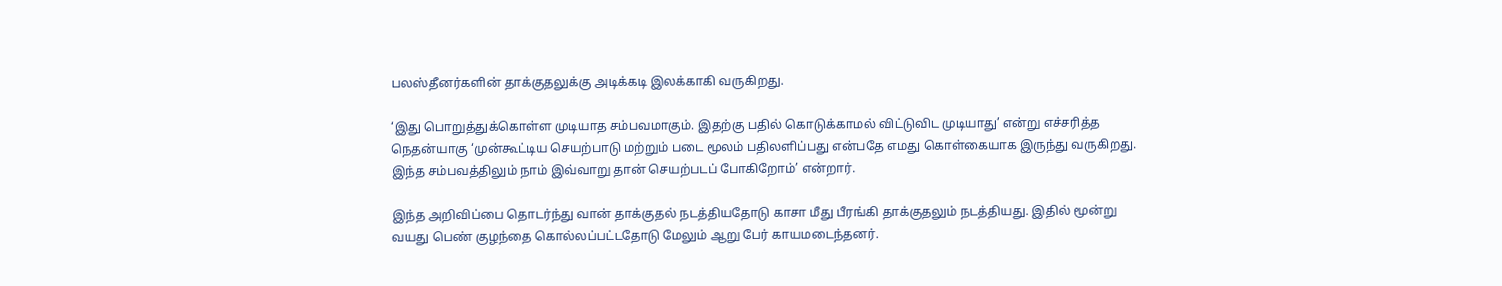பலஸ்தீனர்களின் தாக்குதலுக்கு அடிக்கடி இலக்காகி வருகிறது.

‘இது பொறுத்துக்கொள்ள முடியாத சம்பவமாகும். இதற்கு பதில் கொடுக்காமல் விட்டுவிட முடியாது’ என்று எச்சரித்த நெதன்யாகு ‘முன்கூட்டிய செயற்பாடு மற்றும் படை மூலம் பதிலளிப்பது என்பதே எமது கொள்கையாக இருந்து வருகிறது. இந்த சம்பவத்திலும் நாம் இவ்வாறு தான் செயற்படப் போகிறோம்’ என்றார்.

இந்த அறிவிப்பை தொடர்ந்து வான் தாக்குதல் நடத்தியதோடு காசா மீது பீரங்கி தாக்குதலும் நடத்தியது. இதில் மூன்று வயது பெண் குழந்தை கொல்லப்பட்டதோடு மேலும் ஆறு பேர் காயமடைந்தனர்.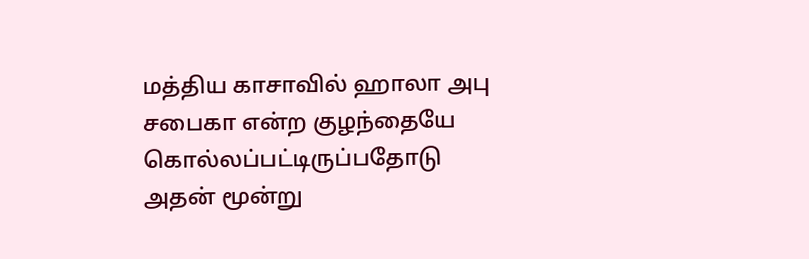மத்திய காசாவில் ஹாலா அபு சபைகா என்ற குழந்தையே கொல்லப்பட்டிருப்பதோடு அதன் மூன்று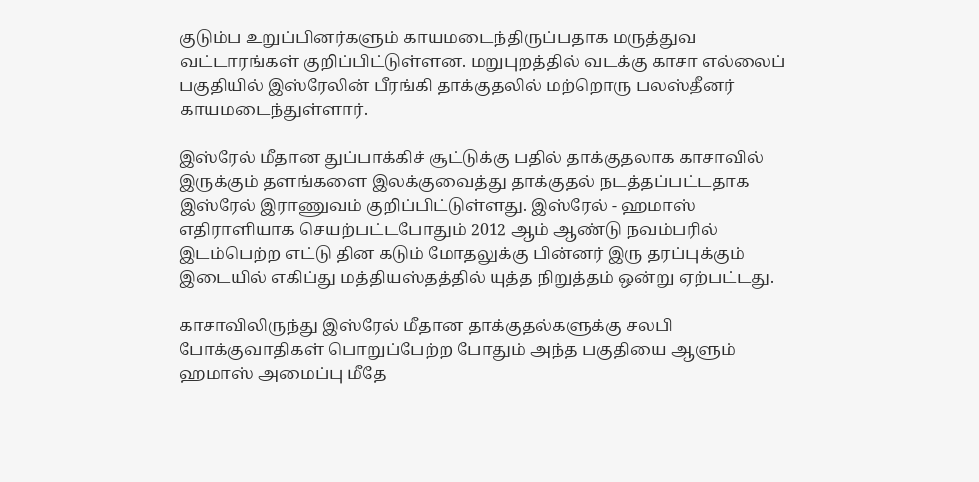குடும்ப உறுப்பினர்களும் காயமடைந்திருப்பதாக மருத்துவ வட்டாரங்கள் குறிப்பிட்டுள்ளன. மறுபுறத்தில் வடக்கு காசா எல்லைப் பகுதியில் இஸ்ரேலின் பீரங்கி தாக்குதலில் மற்றொரு பலஸ்தீனர் காயமடைந்துள்ளார்.

இஸ்ரேல் மீதான துப்பாக்கிச் சூட்டுக்கு பதில் தாக்குதலாக காசாவில் இருக்கும் தளங்களை இலக்குவைத்து தாக்குதல் நடத்தப்பட்டதாக இஸ்ரேல் இராணுவம் குறிப்பிட்டுள்ளது. இஸ்ரேல் - ஹமாஸ் எதிராளியாக செயற்பட்டபோதும் 2012 ஆம் ஆண்டு நவம்பரில் இடம்பெற்ற எட்டு தின கடும் மோதலுக்கு பின்னர் இரு தரப்புக்கும் இடையில் எகிப்து மத்தியஸ்தத்தில் யுத்த நிறுத்தம் ஒன்று ஏற்பட்டது.

காசாவிலிருந்து இஸ்ரேல் மீதான தாக்குதல்களுக்கு சலபி போக்குவாதிகள் பொறுப்பேற்ற போதும் அந்த பகுதியை ஆளும் ஹமாஸ் அமைப்பு மீதே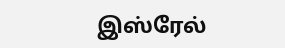இஸ்ரேல்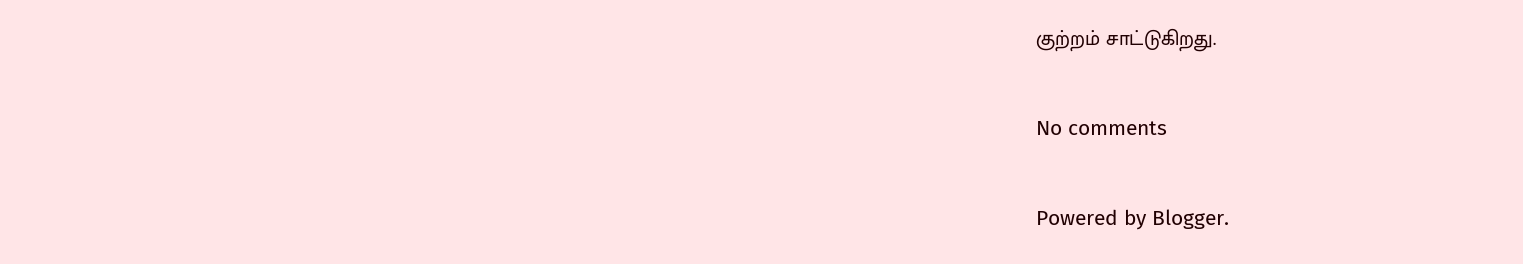குற்றம் சாட்டுகிறது.

No comments

Powered by Blogger.